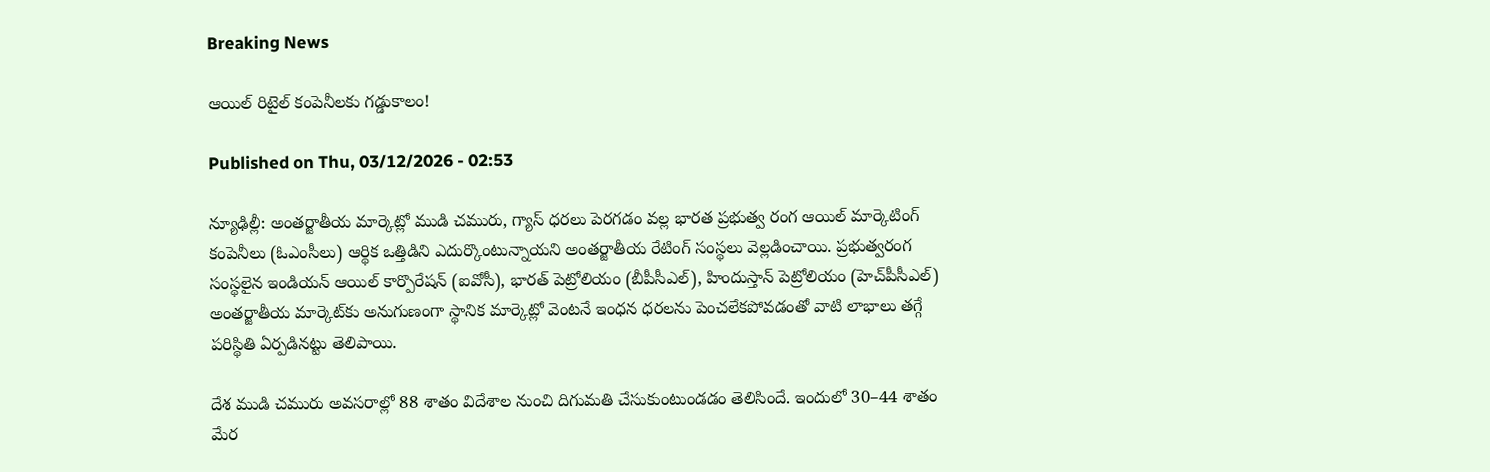Breaking News

ఆయిల్‌ రిటైల్‌ కంపెనీలకు గడ్డుకాలం!

Published on Thu, 03/12/2026 - 02:53

న్యూఢిల్లీ: అంతర్జాతీయ మార్కెట్లో ముడి చమురు, గ్యాస్‌ ధరలు పెరగడం వల్ల భారత ప్రభుత్వ రంగ ఆయిల్‌ మార్కెటింగ్‌ కంపెనీలు (ఓఎంసీలు) ఆర్థిక ఒత్తిడిని ఎదుర్కొంటున్నాయని అంతర్జాతీయ రేటింగ్‌ సంస్థలు వెల్లడించాయి. ప్రభుత్వరంగ సంస్థలైన ఇండియన్‌ ఆయిల్‌ కార్పొరేషన్‌ (ఐవోసీ), భారత్‌ పెట్రోలియం (బీపీసీఎల్‌), హిందుస్తాన్‌ పెట్రోలియం (హెచ్‌పీసీఎల్‌) అంతర్జాతీయ మార్కెట్‌కు అనుగుణంగా స్థానిక మార్కెట్లో వెంటనే ఇంధన ధరలను పెంచలేకపోవడంతో వాటి లాభాలు తగ్గే పరిస్థితి ఏర్పడినట్టు తెలిపాయి.

దేశ ముడి చమురు అవసరాల్లో 88 శాతం విదేశాల నుంచి దిగుమతి చేసుకుంటుండడం తెలిసిందే. ఇందులో 30–44 శాతం మేర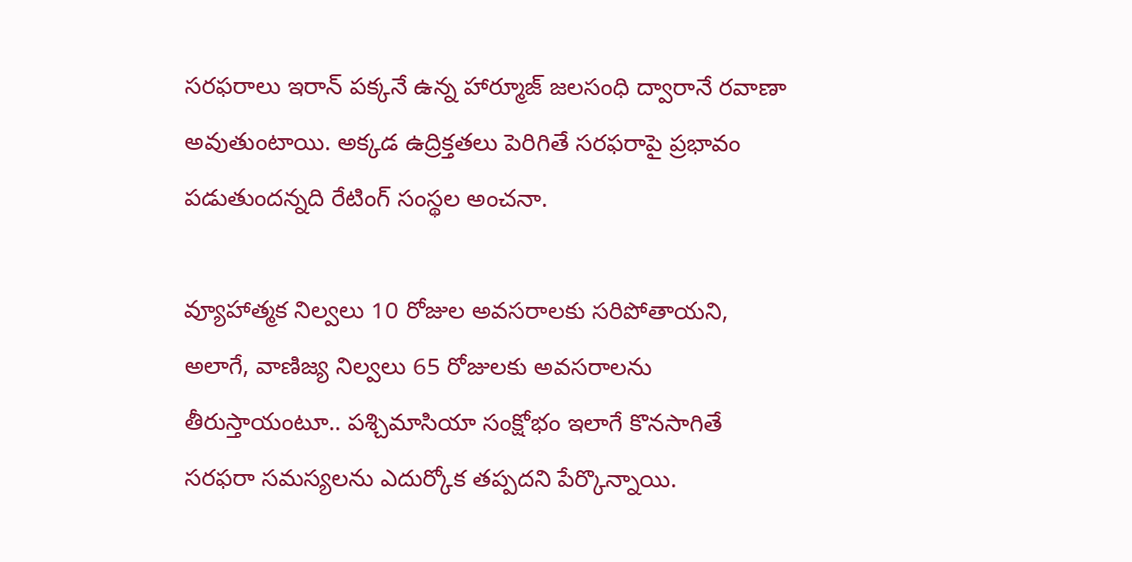సరఫరాలు ఇరాన్‌ పక్కనే ఉన్న హార్మూజ్‌ జలసంధి ద్వారానే రవాణా అవుతుంటాయి. అక్కడ ఉద్రిక్తతలు పెరిగితే సరఫరాపై ప్రభావం పడుతుందన్నది రేటింగ్‌ సంస్థల అంచనా.

వ్యూహాత్మక నిల్వలు 10 రోజుల అవసరాలకు సరిపోతాయని, అలాగే, వాణిజ్య నిల్వలు 65 రోజులకు అవసరాలను తీరుస్తాయంటూ.. పశ్చిమాసియా సంక్షోభం ఇలాగే కొనసాగితే సరఫరా సమస్యలను ఎదుర్కోక తప్పదని పేర్కొన్నాయి.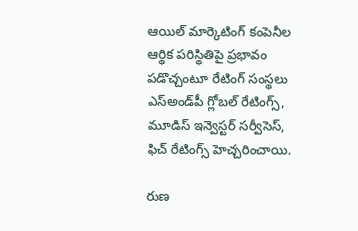ఆయిల్‌ మార్కెటింగ్‌ కంపెనీల ఆర్థిక పరిస్థితిపై ప్రభావం పడొచ్చంటూ రేటింగ్‌ సంస్థలు ఎస్‌అండ్‌పీ గ్లోబల్‌ రేటింగ్స్, మూడిస్‌ ఇన్వెస్టర్‌ సర్వీసెస్, ఫిచ్‌ రేటింగ్స్‌ హెచ్చరించాయి.

రుణ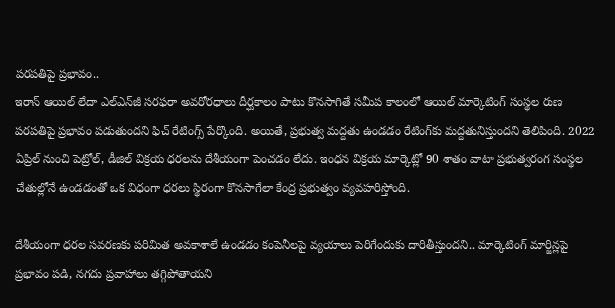పరపతిపై ప్రభావం..
ఇరాన్‌ ఆయిల్‌ లేదా ఎల్‌ఎన్‌జీ సరఫరా అవరోరధాలు దీర్ఘకాలం పాటు కొనసాగితే సమీప కాలంలో ఆయిల్‌ మార్కెటింగ్‌ సంస్థల రుణ పరపతిపై ప్రభావం పడుతుందని ఫిచ్‌ రేటింగ్స్‌ పేర్కొంది. అయితే, ప్రభుత్వ మద్దతు ఉండడం రేటింగ్‌కు మద్దతునిస్తుందని తెలిపింది. 2022 ఏప్రిల్‌ నుంచి పెట్రోల్, డీజిల్‌ విక్రయ ధరలను దేశీయంగా పెంచడం లేదు. ఇంధన విక్రయ మార్కెట్లో 90 శాతం వాటా ప్రభుత్వరంగ సంస్థల చేతుల్లోనే ఉండడంతో ఒక విధంగా ధరలు స్థిరంగా కొనసాగేలా కేంద్ర ప్రభుత్వం వ్యవహరిస్తోంది.

దేశీయంగా ధరల సవరణకు పరిమిత అవకాశాలే ఉండడం కంపెనీలపై వ్యయాలు పెరిగేందుకు దారితీస్తుందని.. మార్కెటింగ్‌ మార్జిన్లపై ప్రభావం పడి, నగదు ప్రవాహాలు తగ్గిపోతాయని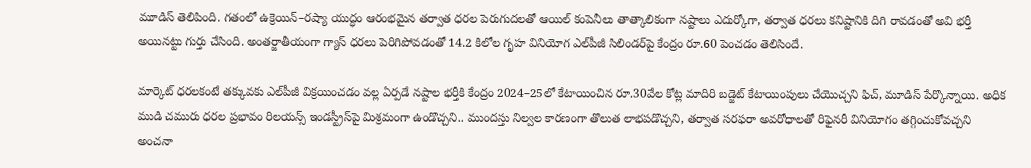మూడిస్‌ తెలిపింది. గతంలో ఉక్రెయిన్‌–రష్యా యుద్ధం ఆరంభమైన తర్వాత ధరల పెరుగుదలతో ఆయిల్‌ కంపెనీలు తాత్కాలికంగా నష్టాలు ఎదుర్కోగా, తర్వాత ధరలు కనిష్టానికి దిగి రావడంతో అవి భర్తీ అయినట్టు గుర్తు చేసింది. అంతర్జాతీయంగా గ్యాస్‌ ధరలు పెరిగిపోవడంతో 14.2 కిలోల గృహ వినియోగ ఎల్‌పీజీ సిలిండర్‌పై కేంద్రం రూ.60 పెంచడం తెలిసిందే.

మార్కెట్‌ ధరలకంటే తక్కువకు ఎల్‌పీజీ విక్రయించడం వల్ల ఏర్పడే నష్టాల భర్తీకి కేంద్రం 2024–25లో కేటాయించిన రూ.30వేల కోట్ల మాదిరి బడ్జెట్‌ కేటాయింపులు చేయొచ్చని ఫిచ్, మూడిస్‌ పేర్కొన్నాయి. అధిక ముడి చమురు ధరల ప్రభావం రిలయన్స్‌ ఇండస్ట్రీస్‌పై మిశ్రమంగా ఉండొచ్చని.. ముందస్తు నిల్వల కారణంగా తొలుత లాభపడొచ్చని, తర్వాత సరఫరా అవరోధాలతో రిఫైనరీ వినియోగం తగ్గించుకోవచ్చని అంచనా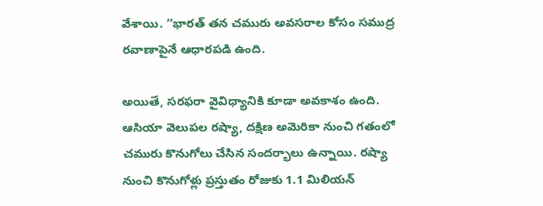వేశాయి. ‘‘భారత్‌ తన చమురు అవసరాల కోసం సముద్ర రవాణాపైనే ఆధారపడి ఉంది.

అయితే, సరఫరా వైవిధ్యానికి కూడా అవకాశం ఉంది. ఆసియా వెలుపల రష్యా, దక్షిణ అమెరికా నుంచి గతంలో చమురు కొనుగోలు చేసిన సందర్భాలు ఉన్నాయి. రష్యా నుంచి కొనుగోళ్లు ప్రస్తుతం రోజుకు 1.1 మిలియన్‌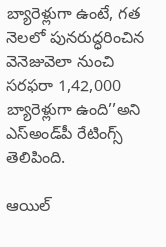బ్యారెళ్లుగా ఉంటే, గత నెలలో పునరుద్ధరించిన వెనెజువెలా నుంచి సరఫరా 1,42,000 బ్యారెళ్లుగా ఉంది’’అని ఎస్‌అండ్‌పీ రేటింగ్స్‌ తెలిపింది.

ఆయిల్‌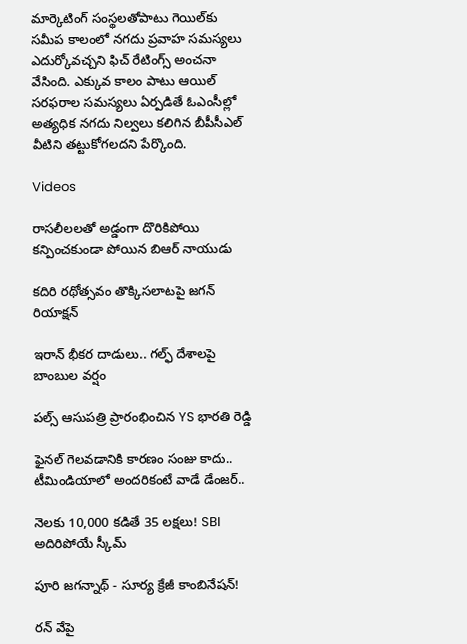మార్కెటింగ్‌ సంస్థలతోపాటు గెయిల్‌కు సమీప కాలంలో నగదు ప్రవాహ సమస్యలు ఎదుర్కోవచ్చని ఫిచ్‌ రేటింగ్స్‌ అంచనా వేసింది. ఎక్కువ కాలం పాటు ఆయిల్‌ సరఫరాల సమస్యలు ఏర్పడితే ఓఎంసీల్లో అత్యధిక నగదు నిల్వలు కలిగిన బీపీసీఎల్‌ వీటిని తట్టుకోగలదని పేర్కొంది.

Videos

రాసలీలలతో అడ్డంగా దొరికిపోయి కన్పించకుండా పోయిన బిఆర్ నాయుడు

కదిరి రథోత్సవం తొక్కిసలాటపై జగన్ రియాక్షన్

ఇరాన్ భీకర దాడులు.. గల్ఫ్ దేశాలపై బాంబుల వర్షం

పల్స్ ఆసుపత్రి ప్రారంభించిన YS భారతి రెడ్డి

ఫైనల్ గెలవడానికి కారణం సంజు కాదు.. టీమిండియాలో అందరికంటే వాడే డేంజర్..

నెలకు 10,000 కడితే 35 లక్షలు! SBI అదిరిపోయే స్కీమ్

పూరి జగన్నాథ్ - సూర్య క్రేజీ కాంబినేషన్!

రన్ వేపై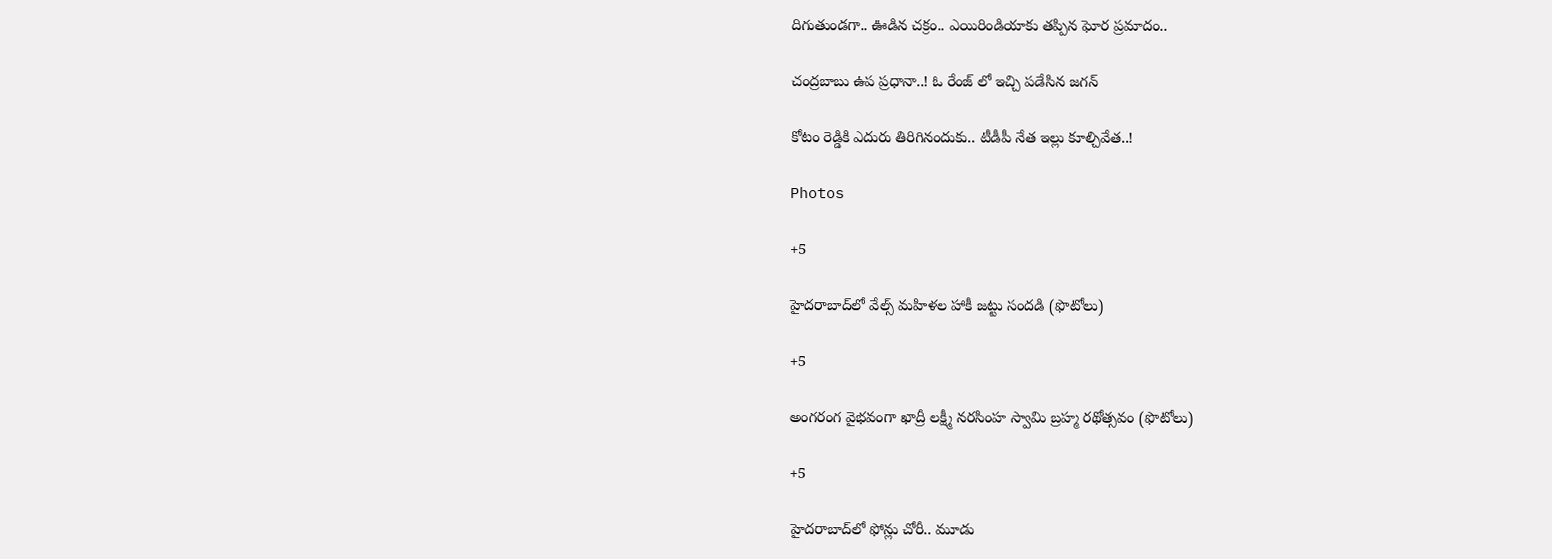దిగుతుండగా.. ఊడిన చక్రం.. ఎయిరిండియాకు తప్పిన ఘోర ప్రమాదం..

చంద్రబాబు ఉప ప్రధానా..! ఓ రేంజ్ లో ఇచ్చి పడేసిన జగన్

కోటం రెడ్డికి ఎదురు తిరిగినందుకు.. టీడీపీ నేత ఇల్లు కూల్చివేత..!

Photos

+5

హైదరాబాద్‌లో వేల్స్‌ మహిళల హాకీ జట్టు సందడి (ఫొటోలు)

+5

అంగరంగ వైభవంగా ఖాద్రీ లక్ష్మీ నరసింహ స్వామి బ్రహ్మ రథోత్సవం (ఫొటోలు)

+5

హైదరాబాద్‌లో ఫోన్లు చోరీ.. మూడు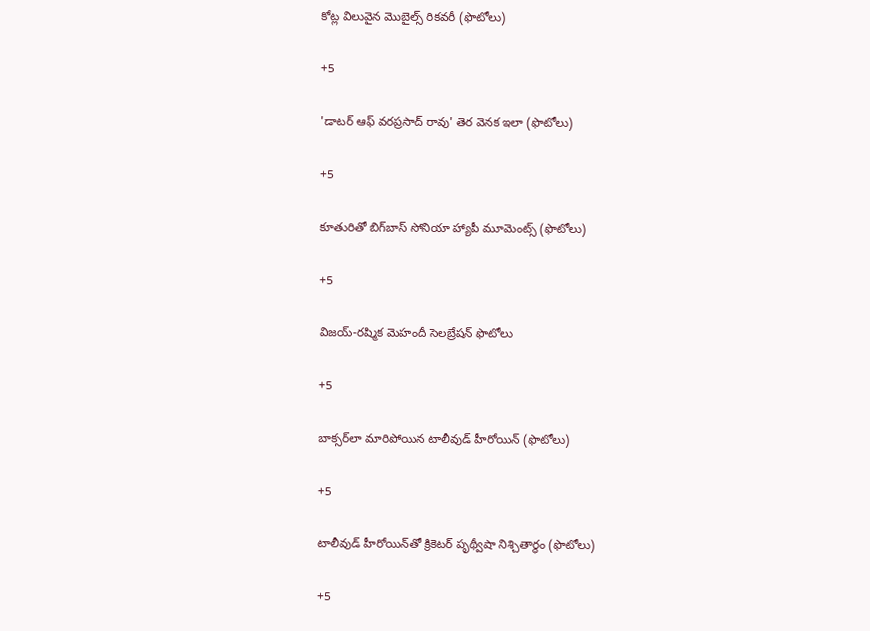కోట్ల విలువైన మొబైల్స్‌ రికవరీ (ఫొటోలు)

+5

'డాటర్ ఆఫ్ వరప్రసాద్ రావు' తెర వెనక ఇలా (ఫొటోలు)

+5

కూతురితో బిగ్‌బాస్ సోనియా హ్యాపీ మూమెంట్స్ (ఫొటోలు)

+5

విజయ్-రష్మిక మెహందీ సెలబ్రేషన్ ఫొటోలు

+5

బాక్సర్‌లా మారిపోయిన టాలీవుడ్ హీరోయిన్ (ఫొటోలు)

+5

టాలీవుడ్ హీరోయిన్‌తో క్రికెటర్ పృథ్వీషా నిశ్చితార్థం (ఫొటోలు)

+5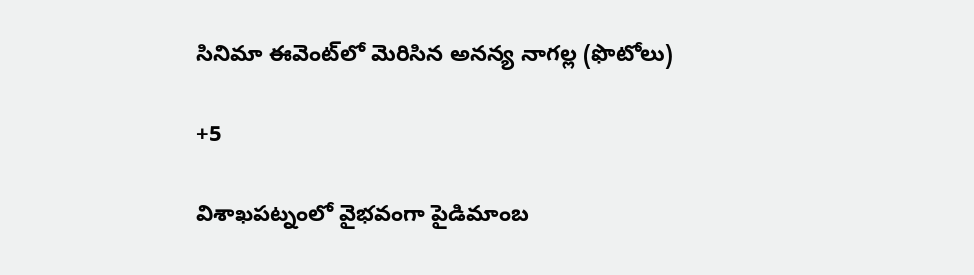సినిమా ఈవెంట్‌లో మెరిసిన అనన్య నాగల్ల (ఫొటోలు)

+5

విశాఖపట్నంలో వైభవంగా పైడిమాంబ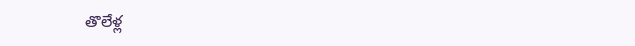తొలేళ్ల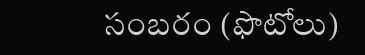సంబరం (ఫొటోలు)